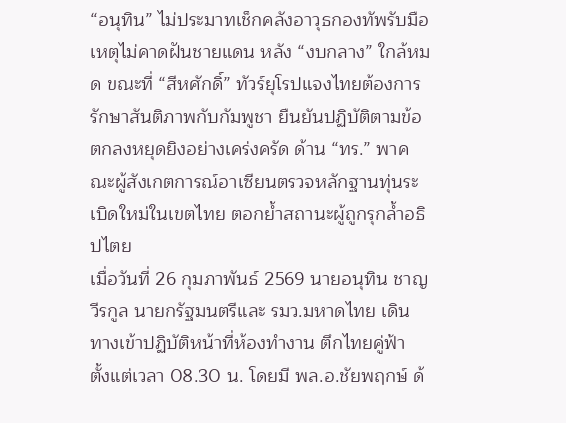“อนุทิน” ไม่ประมาทเช็กคลังอาวุธกองทัพรับมือเหตุไม่คาดฝันชายแดน หลัง “งบกลาง” ใกล้หมด ขณะที่ “สีหศักดิ์” ทัวร์ยุโรปแจงไทยต้องการรักษาสันติภาพกับกัมพูชา ยืนยันปฏิบัติตามข้อตกลงหยุดยิงอย่างเคร่งครัด ด้าน “ทร.” พาคณะผู้สังเกตการณ์อาเซียนตรวจหลักฐานทุ่นระเบิดใหม่ในเขตไทย ตอกย้ำสถานะผู้ถูกรุกล้ำอธิปไตย
เมื่อวันที่ 26 กุมภาพันธ์ 2569 นายอนุทิน ชาญวีรกูล นายกรัฐมนตรีและ รมว.มหาดไทย เดินทางเข้าปฏิบัติหน้าที่ห้องทำงาน ตึกไทยคู่ฟ้า ตั้งแต่เวลา 08.30 น. โดยมี พล.อ.ชัยพฤกษ์ ด้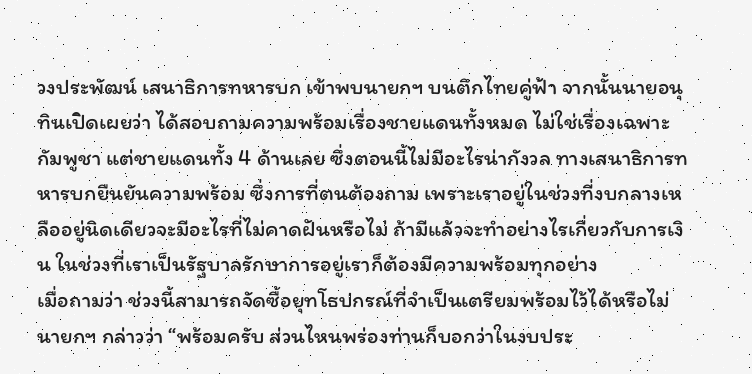วงประพัฒน์ เสนาธิการทหารบก เข้าพบนายกฯ บนตึกไทยคู่ฟ้า จากนั้นนายอนุทินเปิดเผยว่า ได้สอบถามความพร้อมเรื่องชายแดนทั้งหมด ไม่ใช่เรื่องเฉพาะกัมพูชา แต่ชายแดนทั้ง 4 ด้านเลย ซึ่งตอนนี้ไม่มีอะไรน่ากังวล ทางเสนาธิการทหารบกยืนยันความพร้อม ซึ่งการที่ตนต้องถาม เพราะเราอยู่ในช่วงที่งบกลางเหลืออยู่นิดเดียวจะมีอะไรที่ไม่คาดฝันหรือไม่ ถ้ามีแล้วจะทำอย่างไรเกี่ยวกับการเงิน ในช่วงที่เราเป็นรัฐบาลรักษาการอยู่เราก็ต้องมีความพร้อมทุกอย่าง
เมื่อถามว่า ช่วงนี้สามารถจัดซื้อยุทโธปกรณ์ที่จำเป็นเตรียมพร้อมไว้ได้หรือไม่ นายกฯ กล่าวว่า “พร้อมครับ ส่วนไหนพร่องท่านก็บอกว่าในงบประ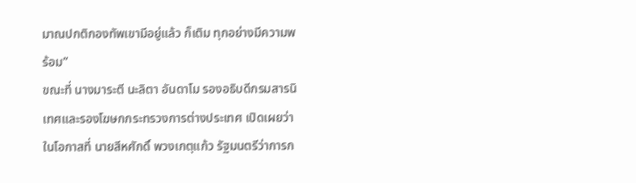มาณปกติกองทัพเขามีอยู่แล้ว ก็เติม ทุกอย่างมีความพร้อม”
ขณะที่ นางมาระตี นะลิตา อันดาโม รองอธิบดีกรมสารนิเทศและรองโฆษกกระทรวงการต่างประเทศ เปิดเผยว่า ในโอกาสที่ นายสีหศักดิ์ พวงเกตุแก้ว รัฐมนตรีว่าการก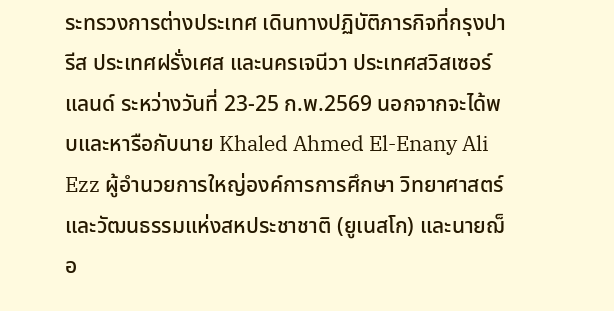ระทรวงการต่างประเทศ เดินทางปฏิบัติภารกิจที่กรุงปารีส ประเทศฝรั่งเศส และนครเจนีวา ประเทศสวิสเซอร์แลนด์ ระหว่างวันที่ 23-25 ก.พ.2569 นอกจากจะได้พบและหารือกับนาย Khaled Ahmed El-Enany Ali Ezz ผู้อำนวยการใหญ่องค์การการศึกษา วิทยาศาสตร์และวัฒนธรรมแห่งสหประชาชาติ (ยูเนสโก) และนายฌ็อ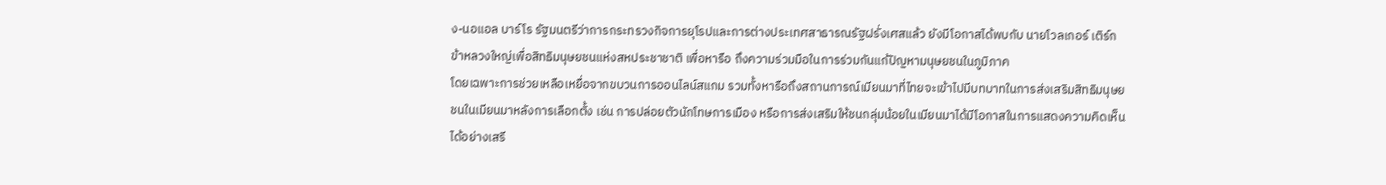ง-นอแอล บาร์โร รัฐมนตรีว่าการกระทรวงกิจการยุโรปและการต่างประเทศสาธารณรัฐฝรั่งเศสแล้ว ยังมีโอกาสได้พบกับ นายโวลเกอร์ เติร์ก ข้าหลวงใหญ่เพื่อสิทธิมนุษยชนแห่งสหประชาชาติ เพื่อหารือ ถึงความร่วมมือในการร่วมกันแก้ปัญหามนุษยชนในภูมิภาค
โดยเฉพาะการช่วยเหลือเหยื่อจากขบวนการออนไลน์สแกม รวมทั้งหารือถึงสถานการณ์เมียนมาที่ไทยจะเข้าไปมีบทบาทในการส่งเสริมสิทธิมนุษยชนในเมียนมาหลังการเลือกตั้ง เช่น การปล่อยตัวนักโทษการเมือง หรือการส่งเสริมให้ชนกลุ่มน้อยในเมียนมาได้มีโอกาสในการแสดงความคิดเห็นได้อย่างเสรี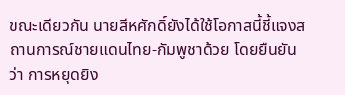ขณะเดียวกัน นายสีหศักดิ์ยังได้ใช้โอกาสนี้ชี้แจงสถานการณ์ชายแดนไทย-กัมพูชาด้วย โดยยืนยันว่า การหยุดยิง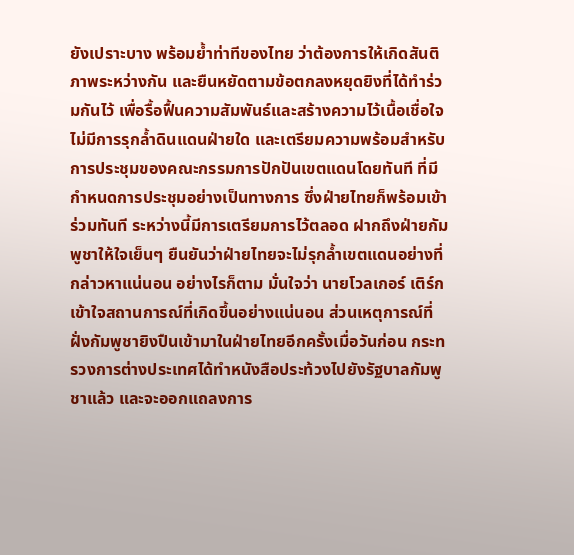ยังเปราะบาง พร้อมย้ำท่าทีของไทย ว่าต้องการให้เกิดสันติภาพระหว่างกัน และยืนหยัดตามข้อตกลงหยุดยิงที่ได้ทำร่วมกันไว้ เพื่อรื้อฟื้นความสัมพันธ์และสร้างความไว้เนื้อเชื่อใจ ไม่มีการรุกล้ำดินแดนฝ่ายใด และเตรียมความพร้อมสำหรับการประชุมของคณะกรรมการปักปันเขตแดนโดยทันที ที่มีกำหนดการประชุมอย่างเป็นทางการ ซึ่งฝ่ายไทยก็พร้อมเข้าร่วมทันที ระหว่างนี้มีการเตรียมการไว้ตลอด ฝากถึงฝ่ายกัมพูชาให้ใจเย็นๆ ยืนยันว่าฝ่ายไทยจะไม่รุกล้ำเขตแดนอย่างที่กล่าวหาแน่นอน อย่างไรก็ตาม มั่นใจว่า นายโวลเกอร์ เติร์ก เข้าใจสถานการณ์ที่เกิดขึ้นอย่างแน่นอน ส่วนเหตุการณ์ที่ฝั่งกัมพูชายิงปืนเข้ามาในฝ่ายไทยอีกครั้งเมื่อวันก่อน กระทรวงการต่างประเทศได้ทำหนังสือประท้วงไปยังรัฐบาลกัมพูชาแล้ว และจะออกแถลงการ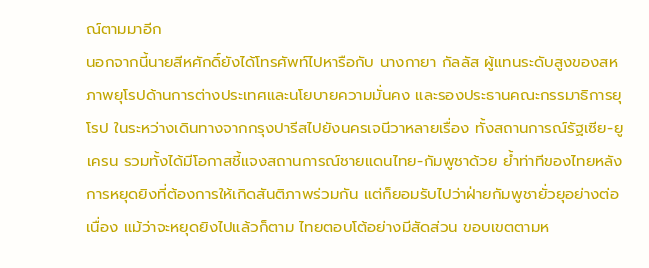ณ์ตามมาอีก
นอกจากนี้นายสีหศักดิ์ยังได้โทรศัพท์ไปหารือกับ นางกายา กัลลัส ผู้แทนระดับสูงของสหภาพยุโรปด้านการต่างประเทศและนโยบายความมั่นคง และรองประธานคณะกรรมาธิการยุโรป ในระหว่างเดินทางจากกรุงปารีสไปยังนครเจนีวาหลายเรื่อง ทั้งสถานการณ์รัฐเซีย-ยูเครน รวมทั้งได้มีโอกาสชี้แจงสถานการณ์ชายแดนไทย-กัมพูชาด้วย ย้ำท่าทีของไทยหลังการหยุดยิงที่ต้องการให้เกิดสันติภาพร่วมกัน แต่ก็ยอมรับไปว่าฝ่ายกัมพูชายั่วยุอย่างต่อเนื่อง แม้ว่าจะหยุดยิงไปแล้วก็ตาม ไทยตอบโต้อย่างมีสัดส่วน ขอบเขตตามห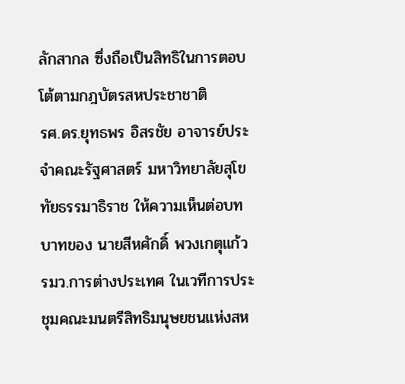ลักสากล ซึ่งถือเป็นสิทธิในการตอบโต้ตามกฎบัตรสหประชาชาติ
รศ.ดร.ยุทธพร อิสรชัย อาจารย์ประจำคณะรัฐศาสตร์ มหาวิทยาลัยสุโขทัยธรรมาธิราช ให้ความเห็นต่อบทบาทของ นายสีหศักดิ์ พวงเกตุแก้ว รมว.การต่างประเทศ ในเวทีการประชุมคณะมนตรีสิทธิมนุษยชนแห่งสห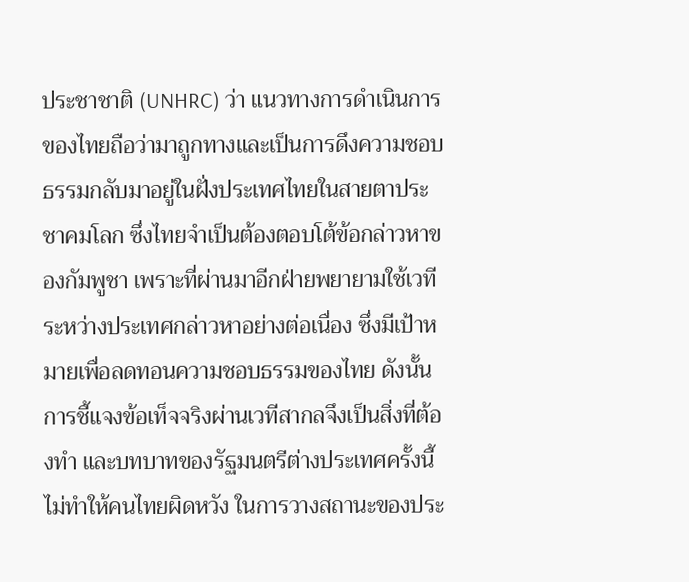ประชาชาติ (UNHRC) ว่า แนวทางการดำเนินการของไทยถือว่ามาถูกทางและเป็นการดึงความชอบธรรมกลับมาอยู่ในฝั่งประเทศไทยในสายตาประชาคมโลก ซึ่งไทยจำเป็นต้องตอบโต้ข้อกล่าวหาของกัมพูชา เพราะที่ผ่านมาอีกฝ่ายพยายามใช้เวทีระหว่างประเทศกล่าวหาอย่างต่อเนื่อง ซึ่งมีเป้าหมายเพื่อลดทอนความชอบธรรมของไทย ดังนั้นการชี้แจงข้อเท็จจริงผ่านเวทีสากลจึงเป็นสิ่งที่ต้องทำ และบทบาทของรัฐมนตรีต่างประเทศครั้งนี้ ไม่ทำให้คนไทยผิดหวัง ในการวางสถานะของประ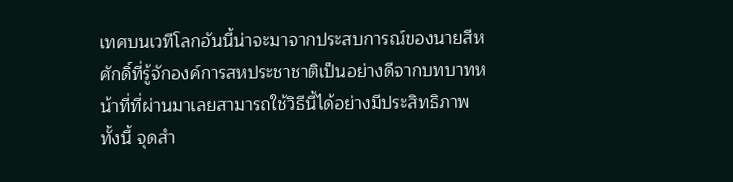เทศบนเวทีโลกอันนี้น่าจะมาจากประสบการณ์ของนายสีหศักดิ์ที่รู้จักองค์การสหประชาชาติเป็นอย่างดีจากบทบาทหน้าที่ที่ผ่านมาเลยสามารถใช้วิธีนี้ได้อย่างมีประสิทธิภาพ
ทั้งนี้ จุดสำ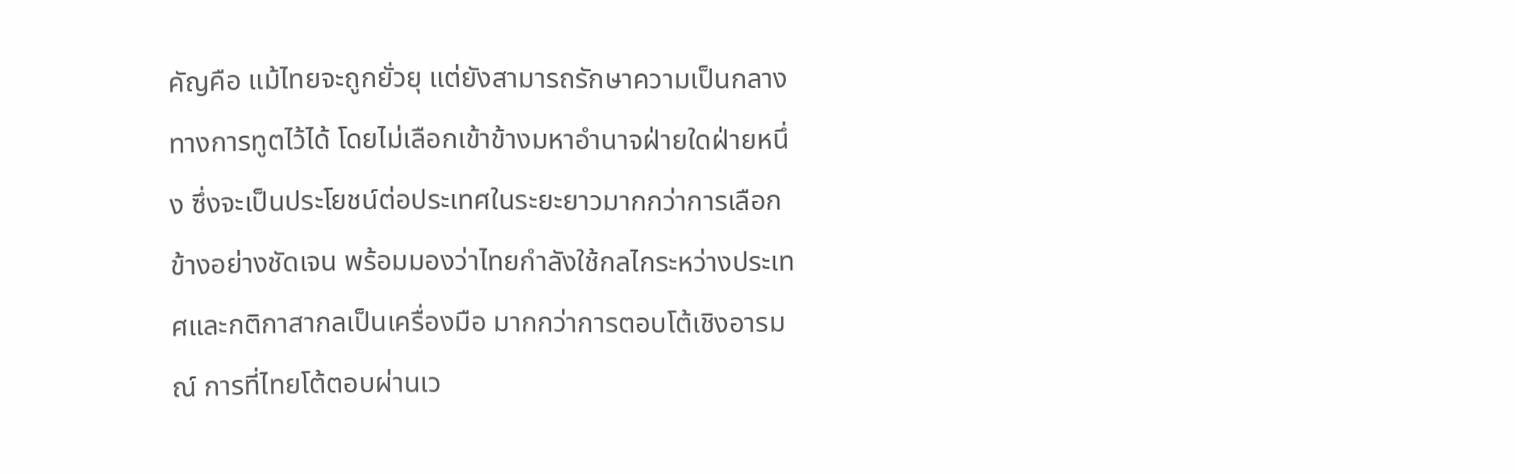คัญคือ แม้ไทยจะถูกยั่วยุ แต่ยังสามารถรักษาความเป็นกลางทางการทูตไว้ได้ โดยไม่เลือกเข้าข้างมหาอำนาจฝ่ายใดฝ่ายหนึ่ง ซึ่งจะเป็นประโยชน์ต่อประเทศในระยะยาวมากกว่าการเลือกข้างอย่างชัดเจน พร้อมมองว่าไทยกำลังใช้กลไกระหว่างประเทศและกติกาสากลเป็นเครื่องมือ มากกว่าการตอบโต้เชิงอารมณ์ การที่ไทยโต้ตอบผ่านเว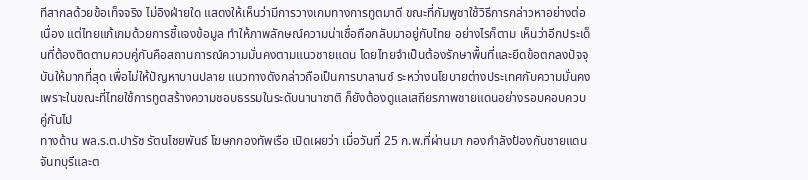ทีสากลด้วยข้อเท็จจริง ไม่อิงฝ่ายใด แสดงให้เห็นว่ามีการวางเกมทางการทูตมาดี ขณะที่กัมพูชาใช้วิธีการกล่าวหาอย่างต่อเนื่อง แต่ไทยแก้เกมด้วยการชี้แจงข้อมูล ทำให้ภาพลักษณ์ความน่าเชื่อถือกลับมาอยู่กับไทย อย่างไรก็ตาม เห็นว่าอีกประเด็นที่ต้องติดตามควบคู่กันคือสถานการณ์ความมั่นคงตามแนวชายแดน โดยไทยจำเป็นต้องรักษาพื้นที่และยึดข้อตกลงปัจจุบันให้มากที่สุด เพื่อไม่ให้ปัญหาบานปลาย แนวทางดังกล่าวถือเป็นการบาลานซ์ ระหว่างนโยบายต่างประเทศกับความมั่นคง เพราะในขณะที่ไทยใช้การทูตสร้างความชอบธรรมในระดับนานาชาติ ก็ยังต้องดูแลเสถียรภาพชายแดนอย่างรอบคอบควบคู่กันไป
ทางด้าน พล.ร.ต.ปารัช รัตนไชยพันธ์ โฆษกกองทัพเรือ เปิดเผยว่า เมื่อวันที่ 25 ก.พ.ที่ผ่านมา กองกำลังป้องกันชายแดนจันทบุรีและต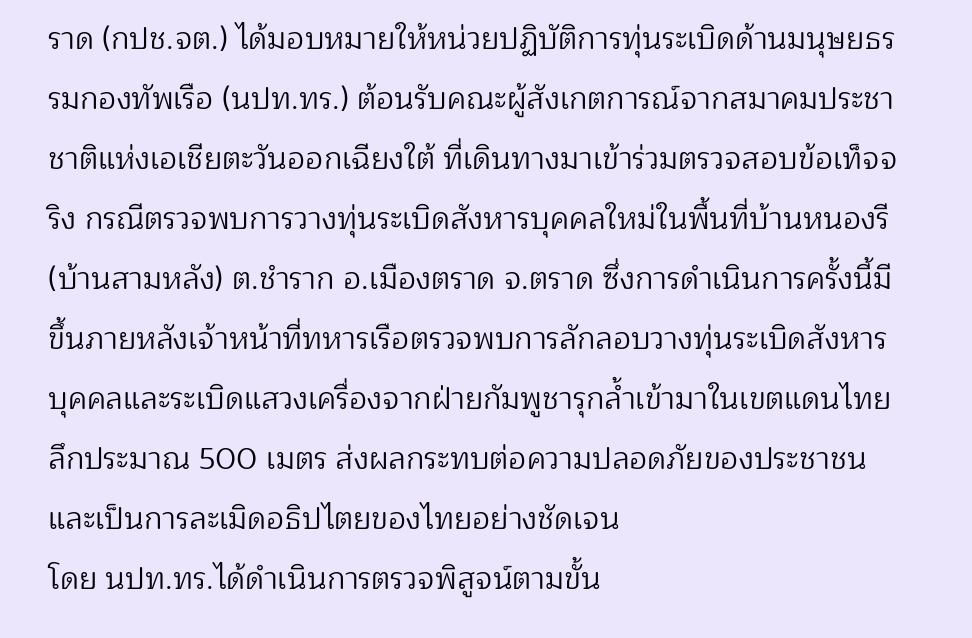ราด (กปช.จต.) ได้มอบหมายให้หน่วยปฏิบัติการทุ่นระเบิดด้านมนุษยธรรมกองทัพเรือ (นปท.ทร.) ต้อนรับคณะผู้สังเกตการณ์จากสมาคมประชาชาติแห่งเอเชียตะวันออกเฉียงใต้ ที่เดินทางมาเข้าร่วมตรวจสอบข้อเท็จจริง กรณีตรวจพบการวางทุ่นระเบิดสังหารบุคคลใหม่ในพื้นที่บ้านหนองรี (บ้านสามหลัง) ต.ชำราก อ.เมืองตราด จ.ตราด ซึ่งการดำเนินการครั้งนี้มีขึ้นภายหลังเจ้าหน้าที่ทหารเรือตรวจพบการลักลอบวางทุ่นระเบิดสังหารบุคคลและระเบิดแสวงเครื่องจากฝ่ายกัมพูชารุกล้ำเข้ามาในเขตแดนไทยลึกประมาณ 500 เมตร ส่งผลกระทบต่อความปลอดภัยของประชาชน และเป็นการละเมิดอธิปไตยของไทยอย่างชัดเจน
โดย นปท.ทร.ได้ดำเนินการตรวจพิสูจน์ตามขั้น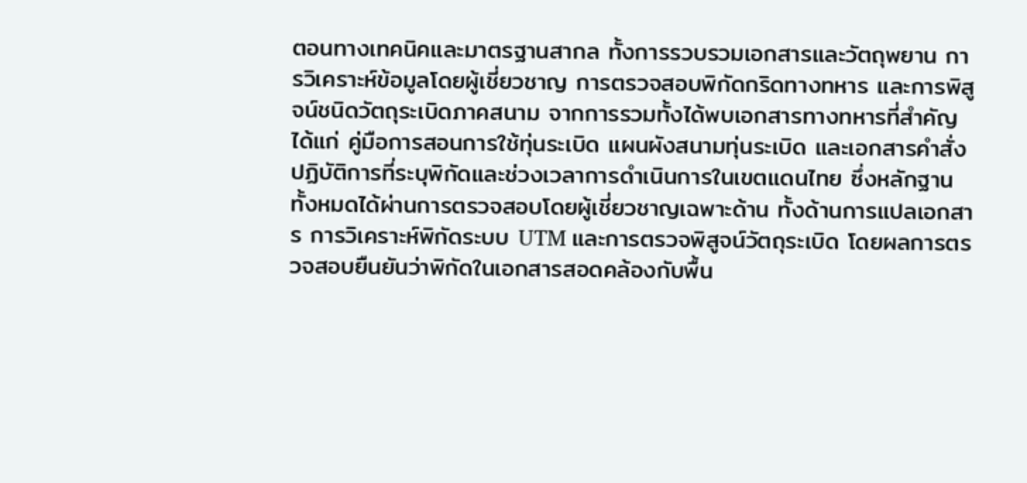ตอนทางเทคนิคและมาตรฐานสากล ทั้งการรวบรวมเอกสารและวัตถุพยาน การวิเคราะห์ข้อมูลโดยผู้เชี่ยวชาญ การตรวจสอบพิกัดกริดทางทหาร และการพิสูจน์ชนิดวัตถุระเบิดภาคสนาม จากการรวมทั้งได้พบเอกสารทางทหารที่สำคัญ ได้แก่ คู่มือการสอนการใช้ทุ่นระเบิด แผนผังสนามทุ่นระเบิด และเอกสารคำสั่งปฏิบัติการที่ระบุพิกัดและช่วงเวลาการดำเนินการในเขตแดนไทย ซึ่งหลักฐานทั้งหมดได้ผ่านการตรวจสอบโดยผู้เชี่ยวชาญเฉพาะด้าน ทั้งด้านการแปลเอกสาร การวิเคราะห์พิกัดระบบ UTM และการตรวจพิสูจน์วัตถุระเบิด โดยผลการตรวจสอบยืนยันว่าพิกัดในเอกสารสอดคล้องกับพื้น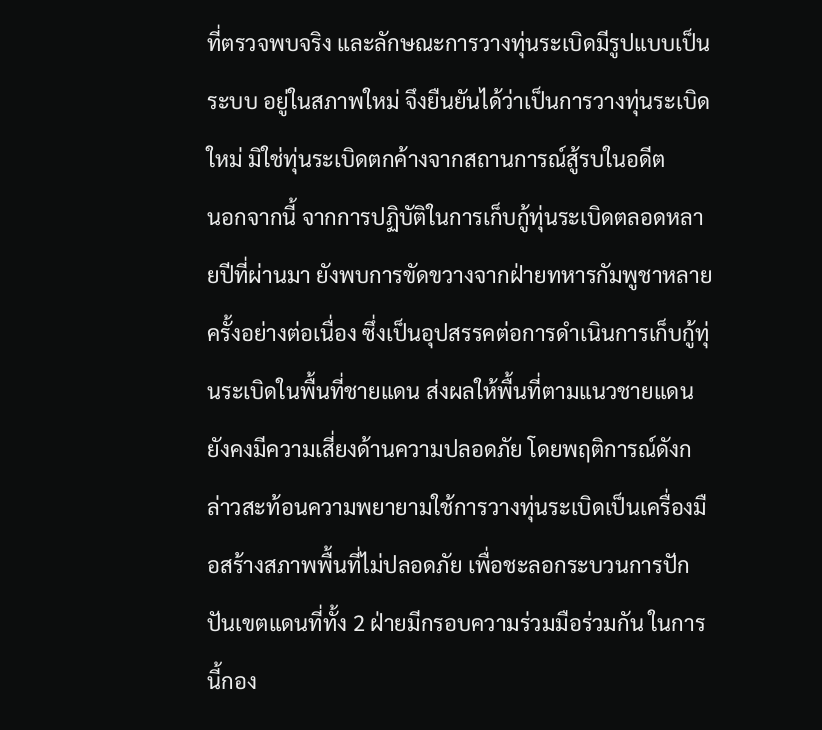ที่ตรวจพบจริง และลักษณะการวางทุ่นระเบิดมีรูปแบบเป็นระบบ อยู่ในสภาพใหม่ จึงยืนยันได้ว่าเป็นการวางทุ่นระเบิดใหม่ มิใช่ทุ่นระเบิดตกค้างจากสถานการณ์สู้รบในอดีต
นอกจากนี้ จากการปฏิบัติในการเก็บกู้ทุ่นระเบิดตลอดหลายปีที่ผ่านมา ยังพบการขัดขวางจากฝ่ายทหารกัมพูชาหลายครั้งอย่างต่อเนื่อง ซึ่งเป็นอุปสรรคต่อการดำเนินการเก็บกู้ทุ่นระเบิดในพื้นที่ชายแดน ส่งผลให้พื้นที่ตามแนวชายแดนยังคงมีความเสี่ยงด้านความปลอดภัย โดยพฤติการณ์ดังกล่าวสะท้อนความพยายามใช้การวางทุ่นระเบิดเป็นเครื่องมือสร้างสภาพพื้นที่ไม่ปลอดภัย เพื่อชะลอกระบวนการปักปันเขตแดนที่ทั้ง 2 ฝ่ายมีกรอบความร่วมมือร่วมกัน ในการนี้กอง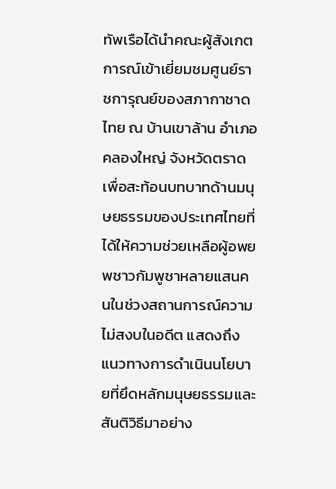ทัพเรือได้นำคณะผู้สังเกตการณ์เข้าเยี่ยมชมศูนย์ราชการุณย์ของสภากาชาดไทย ณ บ้านเขาล้าน อำเภอคลองใหญ่ จังหวัดตราด เพื่อสะท้อนบทบาทด้านมนุษยธรรมของประเทศไทยที่ได้ให้ความช่วยเหลือผู้อพยพชาวกัมพูชาหลายแสนคนในช่วงสถานการณ์ความไม่สงบในอดีต แสดงถึงแนวทางการดำเนินนโยบายที่ยึดหลักมนุษยธรรมและสันติวิธีมาอย่าง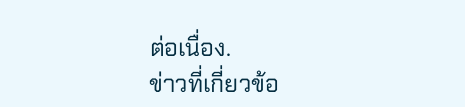ต่อเนื่อง.
ข่าวที่เกี่ยวข้อ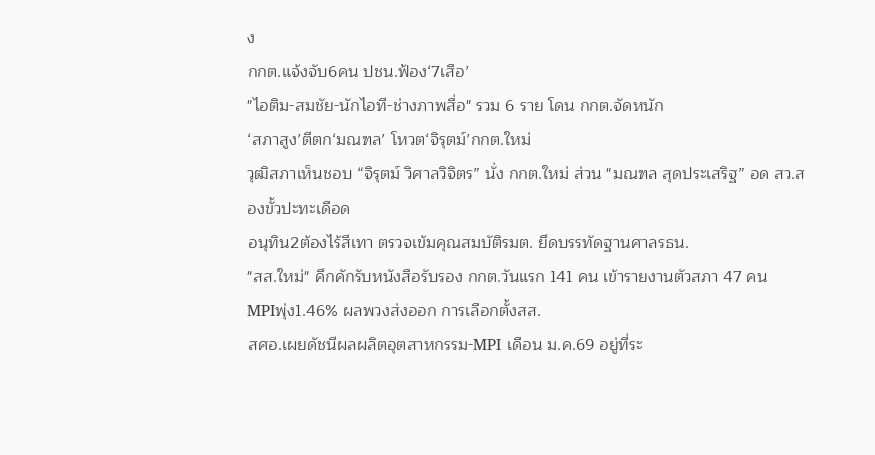ง
กกต.แจ้งจับ6คน ปชน.ฟ้อง‘7เสือ’
"ไอติม-สมชัย-นักไอที-ช่างภาพสื่อ" รวม 6 ราย โดน กกต.จัดหนัก
‘สภาสูง’ตีตก‘มณฑล’ โหวต‘จิรุตม์’กกต.ใหม่
วุฒิสภาเห็นชอบ “จิรุตม์ วิศาลวิจิตร” นั่ง กกต.ใหม่ ส่วน "มณฑล สุดประเสริฐ” อด สว.สองขั้วปะทะเดือด
อนุทิน2ต้องไร้สีเทา ตรวจเข้มคุณสมบัติรมต. ยึดบรรทัดฐานศาลรธน.
"สส.ใหม่" คึกคักรับหนังสือรับรอง กกต.วันแรก 141 คน เข้ารายงานตัวสภา 47 คน
MPIพุ่ง1.46% ผลพวงส่งออก การเลือกตั้งสส.
สศอ.เผยดัชนีผลผลิตอุตสาหกรรม-MPI เดือน ม.ค.69 อยู่ที่ระ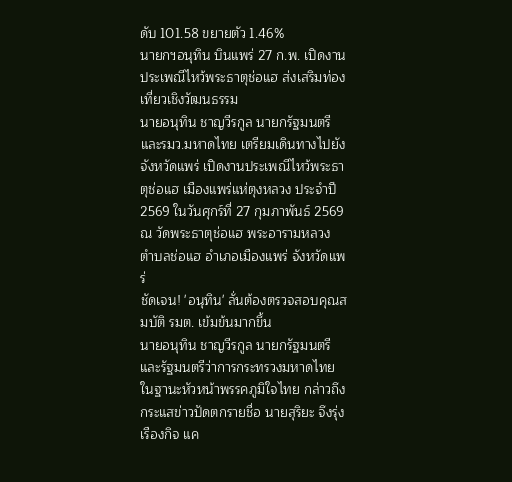ดับ 101.58 ขยายตัว 1.46%
นายกฯอนุทิน บินแพร่ 27 ก.พ. เปิดงานประเพณีไหว้พระธาตุช่อแฮ ส่งเสริมท่องเที่ยวเชิงวัฒนธรรม
นายอนุทิน ชาญวีรกูล นายกรัฐมนตรีและรมว.มหาดไทย เตรียมเดินทางไปยังจังหวัดแพร่ เปิดงานประเพณีไหว้พระธาตุช่อแฮ เมืองแพร่แห่ตุงหลวง ประจำปี 2569 ในวันศุกร์ที่ 27 กุมภาพันธ์ 2569 ณ วัดพระธาตุช่อแฮ พระอารามหลวง ตำบลช่อแฮ อำเภอเมืองแพร่ จังหวัดแพร่
ชัดเจน! 'อนุทิน' ลั่นต้องตรวจสอบคุณสมบัติ รมต. เข้มข้นมากขึ้น
นายอนุทิน ชาญวีรกูล นายกรัฐมนตรีและรัฐมนตรีว่าการกระทรวงมหาดไทย ในฐานะหัวหน้าพรรคภูมิใจไทย กล่าวถึงกระแสข่าวปัดตกรายชื่อ นายสุริยะ จึงรุ่งเรืองกิจ แค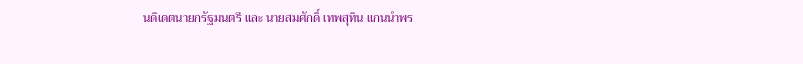นดิเดตนายกรัฐมนตรี และ นายสมศักดิ์ เทพสุทิน แกนนำพร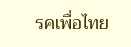รคเพื่อไทย